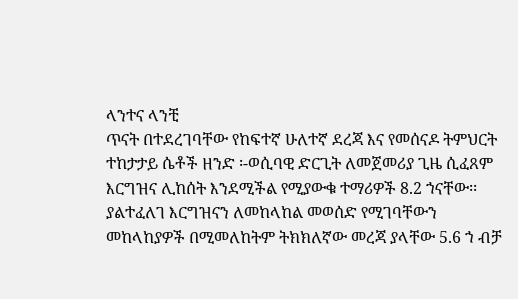ላንተና ላንቺ
ጥናት በተደረገባቸው የከፍተኛ ሁለተኛ ደረጃ እና የመሰናዶ ትምህርት ተከታታይ ሴቶች ዘንድ ፡-ወሲባዊ ድርጊት ለመጀመሪያ ጊዜ ሲፈጸም እርግዝና ሊከሰት እንደሚችል የሚያውቁ ተማሪዎች 8.2 ኀናቸው፡፡ ያልተፈለገ እርግዝናን ለመከላከል መወሰድ የሚገባቸውን መከላከያዎች በሚመለከትም ትክክለኛው መረጃ ያላቸው 5.6 ኀ ብቻ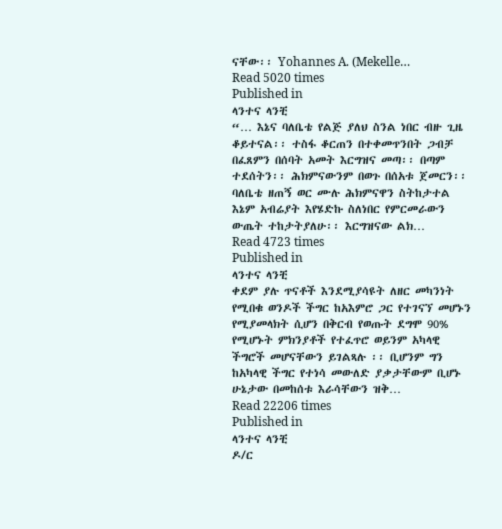ናቸው፡፡ Yohannes A. (Mekelle…
Read 5020 times
Published in
ላንተና ላንቺ
“… እኔና ባለቤቴ የልጅ ያለህ ስንል ነበር ብዙ ጊዜ ቆይተናል፡፡ ተስፋ ቆርጠን በተቀመጥንበት ጋብቻ በፈጸምን በሰባት አመት እርግዝና መጣ፡፡ በጣም ተደሰትን፡፡ ሕክምናውንም በወጉ በሰአቱ ጀመርን፡፡ ባለቤቴ ዘጠኝ ወር ሙሉ ሕክምናዋን ስትከታተል እኔም አብሬያት እየሄድኩ ስለነበር የምርመራውን ውጤት ተከታትያለሁ፡፡ እርግዝናው ልክ…
Read 4723 times
Published in
ላንተና ላንቺ
ቀደም ያሉ ጥናቶች እንደሚያሳዩት ለዘር መካንነት የሚበቁ ወንዶች ችግር ከአእምሮ ጋር የተገናኘ መሆኑን የሚያመላክት ሲሆን በቅርብ የወጡት ደግሞ 90% የሚሆኑት ምክንያቶች የተፈጥሮ ወይንም አካላዊ ችግሮች መሆናቸውን ይገልጻሉ ፡፡ ቢሆንም ግን ከአካላዊ ችግር የተነሳ መውለድ ያቃታቸውም ቢሆኑ ሁኔታው በመከሰቱ እራሳቸውን ዝቅ…
Read 22206 times
Published in
ላንተና ላንቺ
ዶ/ር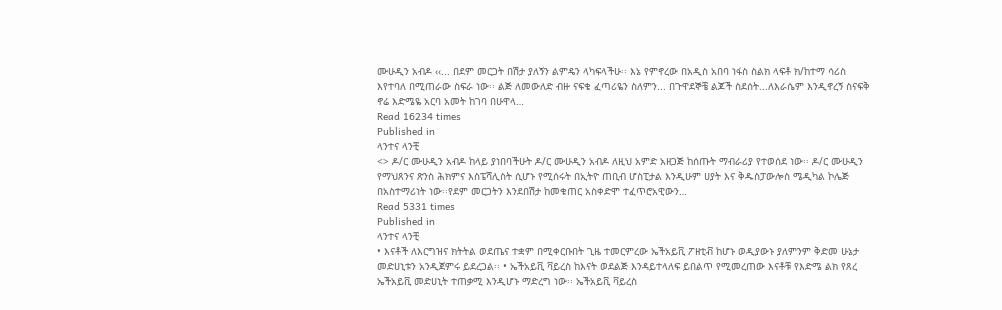ሙሁዲን አብዶ ‹‹... በደም መርጋት በሽታ ያለኝን ልምዴን ላካፍላችሁ፡፡ እኔ የምኖረው በአዲስ አበባ ነፋስ ስልክ ላፍቶ ክ/ከተማ ሳሪስ እየተባለ በሚጠራው ስፍራ ነው፡፡ ልጅ ለመውለድ ብዙ ናፍቄ ፈጣሪዬን ስለምን... በጉዋደኞቼ ልጆች ስደሰት...ለእራሴም እንዲኖረኝ ስናፍቅ ኖሬ እድሜዬ አርባ አመት ከገባ በሁዋላ…
Read 16234 times
Published in
ላንተና ላንቺ
<> ዶ/ር ሙሁዲን አብዶ ከላይ ያነበባችሁት ዶ/ር ሙሁዲን አብዶ ለዚህ አምድ አዘጋጅ ከሰጡት ማብራሪያ የተወሰደ ነው፡፡ ዶ/ር ሙሁዲን የማህጸንና ጽንስ ሕክምና እስፔሻሊስት ሲሆኑ የሚሰሩት በኢትዮ ጠቢብ ሆስፒታል እንዲሁም ሀያት እና ቅዱስፓውሎስ ሜዲካል ኮሌጅ በአስተማሪነት ነው፡፡የደም መርጋትን እንደበሽታ ከመቁጠር አስቀድሞ ተፈጥሮአዊውን…
Read 5331 times
Published in
ላንተና ላንቺ
• እናቶች ለእርግዝና ክትትል ወደጤና ተቋም በሚቀርቡበት ጊዜ ተመርምረው ኤችአይቪ ፖዘቲቭ ከሆኑ ወዲያውኑ ያለምንም ቅድመ ሁኔታ መድሀኒቱን አንዲጀምሩ ይደረጋል፡፡ • ኤችአይቪ ቫይረስ ከእናት ወደልጅ እንዳይተላለፍ ይበልጥ የሚመረጠው እናቶቹ የእድሜ ልክ የጸረ ኤችአይቪ መድሀኒት ተጠቃሚ እንዲሆኑ ማድረግ ነው፡፡ ኤችአይቪ ቫይረስ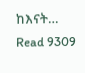ከእናት…
Read 9309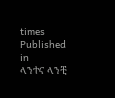times
Published in
ላንተና ላንቺ